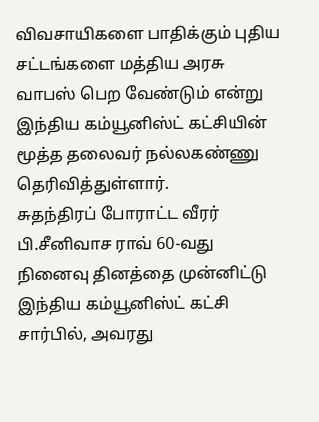விவசாயிகளை பாதிக்கும் புதிய சட்டங்களை மத்திய அரசு வாபஸ் பெற வேண்டும் என்று இந்திய கம்யூனிஸ்ட் கட்சியின் மூத்த தலைவர் நல்லகண்ணு தெரிவித்துள்ளார்.
சுதந்திரப் போராட்ட வீரர் பி.சீனிவாச ராவ் 60-வது நினைவு தினத்தை முன்னிட்டு இந்திய கம்யூனிஸ்ட் கட்சி சார்பில், அவரது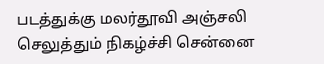படத்துக்கு மலர்தூவி அஞ்சலி செலுத்தும் நிகழ்ச்சி சென்னை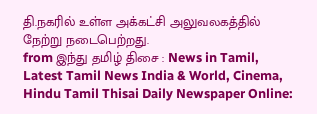தி.நகரில் உள்ள அக்கட்சி அலுவலகத்தில் நேற்று நடைபெற்றது.
from இந்து தமிழ் திசை : News in Tamil, Latest Tamil News India & World, Cinema, Hindu Tamil Thisai Daily Newspaper Online: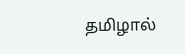தமிழால்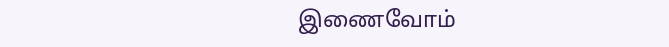இணைவோம்